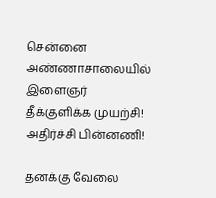சென்னை அண்ணாசாலையில் இளைஞர் தீக்குளிக்க முயற்சி! அதிர்ச்சி பின்னணி!

தனக்கு வேலை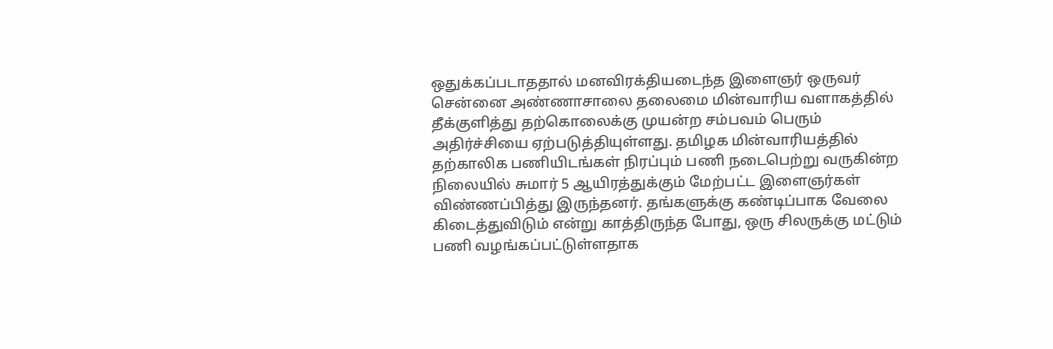ஒதுக்கப்படாததால் மனவிரக்தியடைந்த இளைஞர் ஒருவர் சென்னை அண்ணாசாலை தலைமை மின்வாரிய வளாகத்தில் தீக்குளித்து தற்கொலைக்கு முயன்ற சம்பவம் பெரும் அதிர்ச்சியை ஏற்படுத்தியுள்ளது. தமிழக மின்வாரியத்தில் தற்காலிக பணியிடங்கள் நிரப்பும் பணி நடைபெற்று வருகின்ற நிலையில் சுமார் 5 ஆயிரத்துக்கும் மேற்பட்ட இளைஞர்கள் விண்ணப்பித்து இருந்தனர். தங்களுக்கு கண்டிப்பாக வேலை கிடைத்துவிடும் என்று காத்திருந்த போது, ஒரு சிலருக்கு மட்டும் பணி வழங்கப்பட்டுள்ளதாக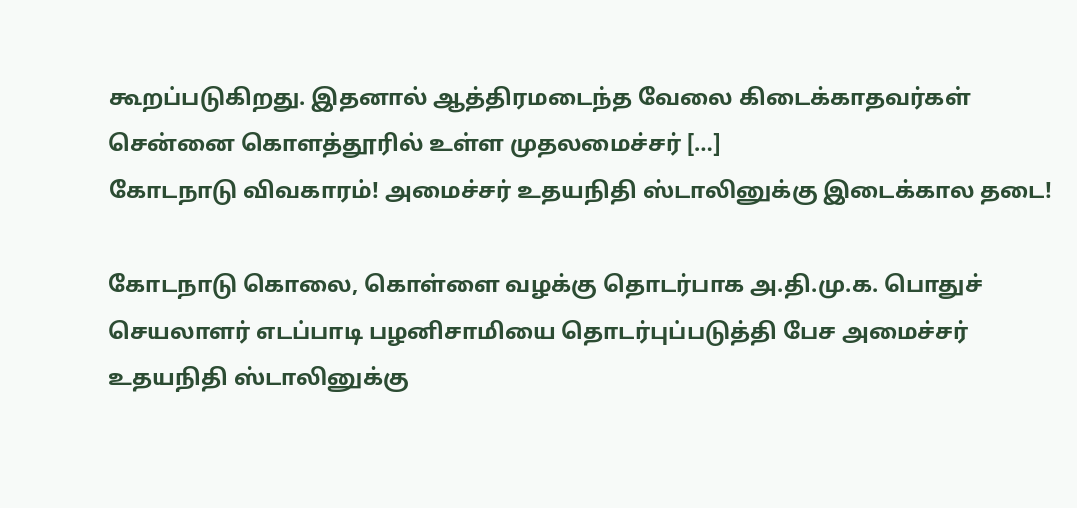கூறப்படுகிறது. இதனால் ஆத்திரமடைந்த வேலை கிடைக்காதவர்கள் சென்னை கொளத்தூரில் உள்ள முதலமைச்சர் […]
கோடநாடு விவகாரம்! அமைச்சர் உதயநிதி ஸ்டாலினுக்கு இடைக்கால தடை!

கோடநாடு கொலை, கொள்ளை வழக்கு தொடர்பாக அ.தி.மு.க. பொதுச் செயலாளர் எடப்பாடி பழனிசாமியை தொடர்புப்படுத்தி பேச அமைச்சர் உதயநிதி ஸ்டாலினுக்கு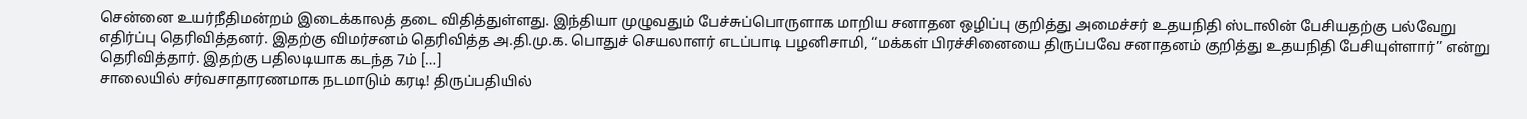சென்னை உயர்நீதிமன்றம் இடைக்காலத் தடை விதித்துள்ளது. இந்தியா முழுவதும் பேச்சுப்பொருளாக மாறிய சனாதன ஒழிப்பு குறித்து அமைச்சர் உதயநிதி ஸ்டாலின் பேசியதற்கு பல்வேறு எதிர்ப்பு தெரிவித்தனர். இதற்கு விமர்சனம் தெரிவித்த அ.தி.மு.க. பொதுச் செயலாளர் எடப்பாடி பழனிசாமி, ‘‘மக்கள் பிரச்சினையை திருப்பவே சனாதனம் குறித்து உதயநிதி பேசியுள்ளார்’’ என்று தெரிவித்தார். இதற்கு பதிலடியாக கடந்த 7ம் […]
சாலையில் சர்வசாதாரணமாக நடமாடும் கரடி! திருப்பதியில்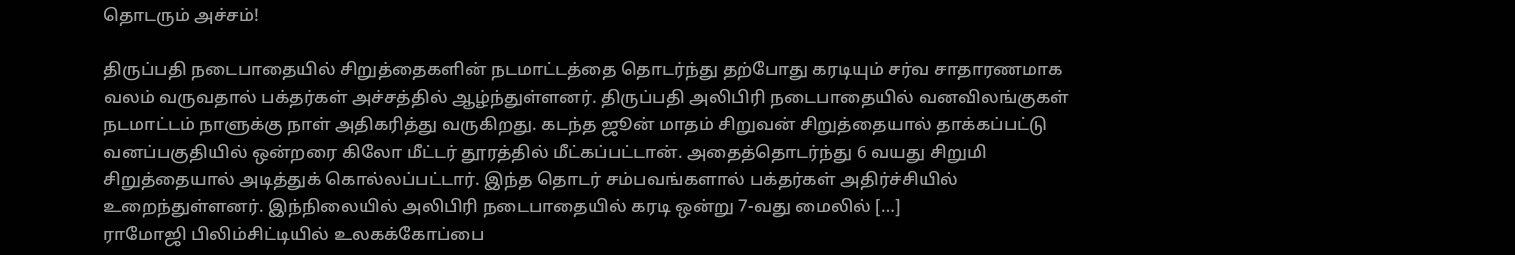தொடரும் அச்சம்!

திருப்பதி நடைபாதையில் சிறுத்தைகளின் நடமாட்டத்தை தொடர்ந்து தற்போது கரடியும் சர்வ சாதாரணமாக வலம் வருவதால் பக்தர்கள் அச்சத்தில் ஆழ்ந்துள்ளனர். திருப்பதி அலிபிரி நடைபாதையில் வனவிலங்குகள் நடமாட்டம் நாளுக்கு நாள் அதிகரித்து வருகிறது. கடந்த ஜூன் மாதம் சிறுவன் சிறுத்தையால் தாக்கப்பட்டு வனப்பகுதியில் ஒன்றரை கிலோ மீட்டர் தூரத்தில் மீட்கப்பட்டான். அதைத்தொடர்ந்து 6 வயது சிறுமி சிறுத்தையால் அடித்துக் கொல்லப்பட்டார். இந்த தொடர் சம்பவங்களால் பக்தர்கள் அதிர்ச்சியில் உறைந்துள்ளனர். இந்நிலையில் அலிபிரி நடைபாதையில் கரடி ஒன்று 7-வது மைலில் […]
ராமோஜி பிலிம்சிட்டியில் உலகக்கோப்பை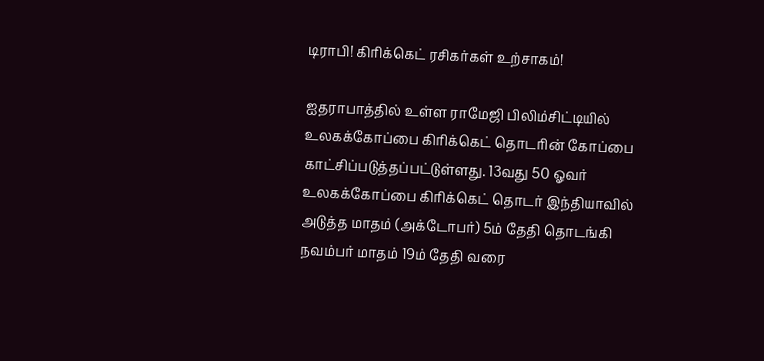டிராபி! கிரிக்கெட் ரசிகர்கள் உற்சாகம்!

ஐதராபாத்தில் உள்ள ராமேஜி பிலிம்சிட்டியில் உலகக்கோப்பை கிரிக்கெட் தொடரின் கோப்பை காட்சிப்படுத்தப்பட்டுள்ளது. 13வது 50 ஓவர் உலகக்கோப்பை கிரிக்கெட் தொடர் இந்தியாவில் அடுத்த மாதம் (அக்டோபர்) 5ம் தேதி தொடங்கி நவம்பர் மாதம் 19ம் தேதி வரை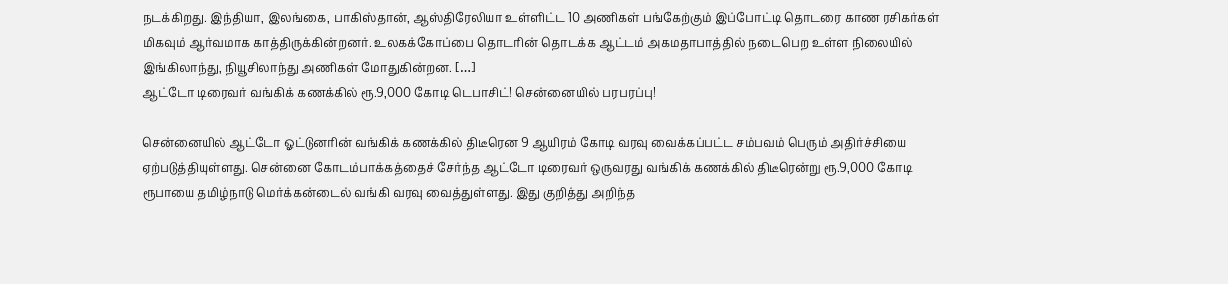நடக்கிறது. இந்தியா, இலங்கை, பாகிஸ்தான், ஆஸ்திரேலியா உள்ளிட்ட 10 அணிகள் பங்கேற்கும் இப்போட்டி தொடரை காண ரசிகர்கள் மிகவும் ஆர்வமாக காத்திருக்கின்றனர். உலகக்கோப்பை தொடரின் தொடக்க ஆட்டம் அகமதாபாத்தில் நடைபெற உள்ள நிலையில் இங்கிலாந்து, நியூசிலாந்து அணிகள் மோதுகின்றன. […]
ஆட்டோ டிரைவர் வங்கிக் கணக்கில் ரூ.9,000 கோடி டெபாசிட்! சென்னையில் பரபரப்பு!

சென்னையில் ஆட்டோ ஓட்டுனரின் வங்கிக் கணக்கில் திடீரென 9 ஆயிரம் கோடி வரவு வைக்கப்பட்ட சம்பவம் பெரும் அதிர்ச்சியை ஏற்படுத்தியுள்ளது. சென்னை கோடம்பாக்கத்தைச் சேர்ந்த ஆட்டோ டிரைவர் ஒருவரது வங்கிக் கணக்கில் திடீரென்று ரூ.9,000 கோடி ரூபாயை தமிழ்நாடு மெர்க்கன்டைல் வங்கி வரவு வைத்துள்ளது. இது குறித்து அறிந்த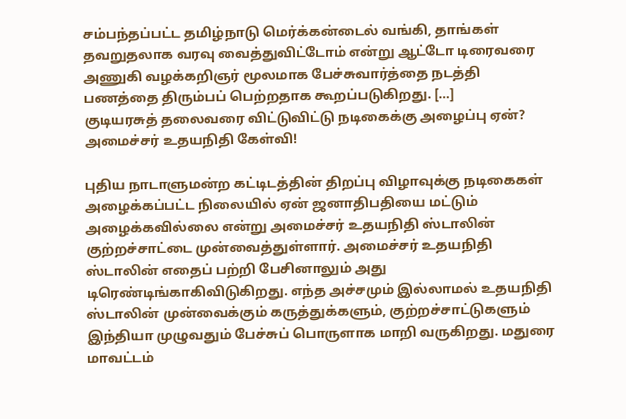சம்பந்தப்பட்ட தமிழ்நாடு மெர்க்கன்டைல் வங்கி, தாங்கள் தவறுதலாக வரவு வைத்துவிட்டோம் என்று ஆட்டோ டிரைவரை அணுகி வழக்கறிஞர் மூலமாக பேச்சுவார்த்தை நடத்தி பணத்தை திரும்பப் பெற்றதாக கூறப்படுகிறது. […]
குடியரசுத் தலைவரை விட்டுவிட்டு நடிகைக்கு அழைப்பு ஏன்? அமைச்சர் உதயநிதி கேள்வி!

புதிய நாடாளுமன்ற கட்டிடத்தின் திறப்பு விழாவுக்கு நடிகைகள் அழைக்கப்பட்ட நிலையில் ஏன் ஜனாதிபதியை மட்டும் அழைக்கவில்லை என்று அமைச்சர் உதயநிதி ஸ்டாலின் குற்றச்சாட்டை முன்வைத்துள்ளார். அமைச்சர் உதயநிதி ஸ்டாலின் எதைப் பற்றி பேசினாலும் அது டிரெண்டிங்காகிவிடுகிறது. எந்த அச்சமும் இல்லாமல் உதயநிதி ஸ்டாலின் முன்வைக்கும் கருத்துக்களும், குற்றச்சாட்டுகளும் இந்தியா முழுவதும் பேச்சுப் பொருளாக மாறி வருகிறது. மதுரை மாவட்டம்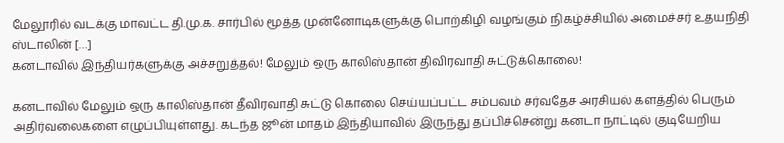மேலூரில் வடக்கு மாவட்ட தி.மு.க. சார்பில் மூத்த முன்னோடிகளுக்கு பொற்கிழி வழங்கும் நிகழ்ச்சியில் அமைச்சர் உதயநிதி ஸ்டாலின் […]
கனடாவில் இந்தியர்களுக்கு அச்சறுத்தல்! மேலும் ஒரு காலிஸ்தான் திவிரவாதி சுட்டுக்கொலை!

கனடாவில் மேலும் ஒரு காலிஸ்தான் தீவிரவாதி சுட்டு கொலை செய்யப்பட்ட சம்பவம் சர்வதேச அரசியல் களத்தில் பெரும் அதிர்வலைகளை எழுப்பியுள்ளது. கடந்த ஜூன் மாதம் இந்தியாவில் இருந்து தப்பிச்சென்று கனடா நாட்டில் குடியேறிய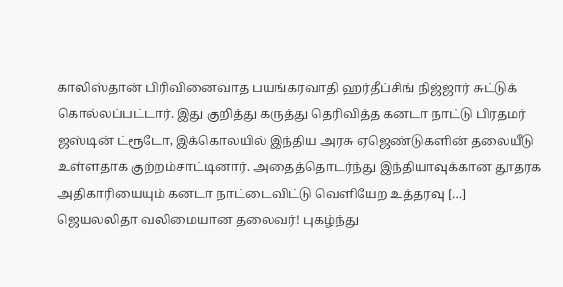காலிஸ்தான் பிரிவினைவாத பயங்கரவாதி ஹர்தீப்சிங் நிஜ்ஜார் சுட்டுக் கொல்லப்பட்டார். இது குறித்து கருத்து தெரிவித்த கனடா நாட்டு பிரதமர் ஜஸ்டின் ட்ரூடோ, இக்கொலயில் இந்திய அரசு ஏஜெண்டுகளின் தலையீடு உள்ளதாக குற்றம்சாட்டினார். அதைத்தொடர்ந்து இந்தியாவுக்கான தூதரக அதிகாரியையும் கனடா நாட்டைவிட்டு வெளியேற உத்தரவு […]
ஜெயலலிதா வலிமையான தலைவர்! புகழ்ந்து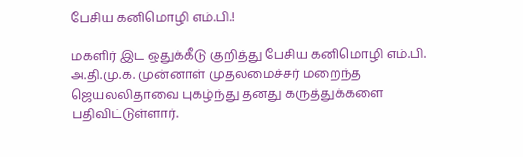பேசிய கனிமொழி எம்.பி.!

மகளிர் இட ஒதுக்கீடு குறித்து பேசிய கனிமொழி எம்.பி. அ.தி.மு.க. முன்னாள் முதலமைச்சர் மறைந்த ஜெயலலிதாவை புகழ்ந்து தனது கருத்துக்களை பதிவிட்டுள்ளார்.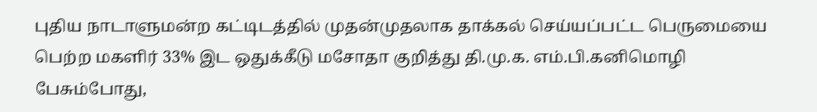புதிய நாடாளுமன்ற கட்டிடத்தில் முதன்முதலாக தாக்கல் செய்யப்பட்ட பெருமையை பெற்ற மகளிர் 33% இட ஒதுக்கீடு மசோதா குறித்து தி.மு.க. எம்.பி.கனிமொழி பேசும்போது,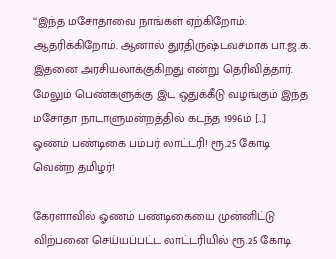‘‘இந்த மசோதாவை நாங்கள் ஏற்கிறோம். ஆதரிக்கிறோம். ஆனால் துரதிருஷ்டவசமாக பா.ஜ.க. இதனை அரசியலாக்குகிறது என்று தெரிவித்தார். மேலும் பெண்களுக்கு இட ஒதுக்கீடு வழங்கும் இந்த மசோதா நாடாளுமன்றத்தில் கடந்த 1996ம் […]
ஓணம் பண்டிகை பம்பர் லாட்டரி! ரூ.25 கோடி வென்ற தமிழர்!

கேரளாவில் ஓணம் பண்டிகையை முன்னிட்டு விற்பனை செய்யப்பட்ட லாட்டரியில் ரூ.25 கோடி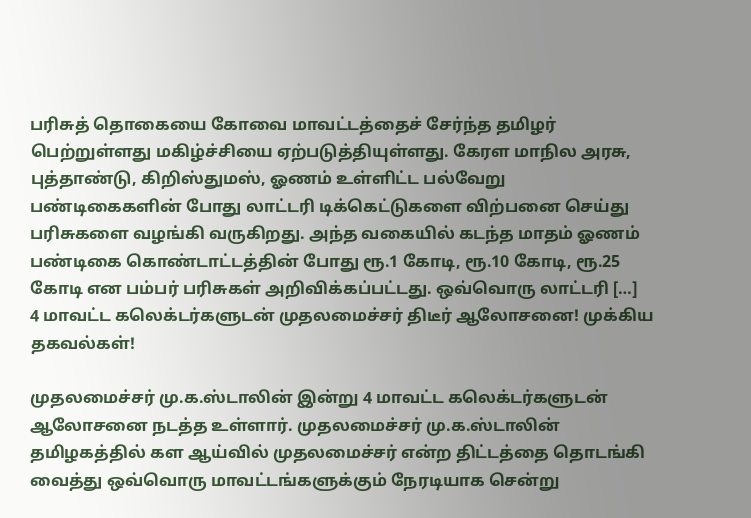பரிசுத் தொகையை கோவை மாவட்டத்தைச் சேர்ந்த தமிழர் பெற்றுள்ளது மகிழ்ச்சியை ஏற்படுத்தியுள்ளது. கேரள மாநில அரசு, புத்தாண்டு, கிறிஸ்துமஸ், ஓணம் உள்ளிட்ட பல்வேறு பண்டிகைகளின் போது லாட்டரி டிக்கெட்டுகளை விற்பனை செய்து பரிசுகளை வழங்கி வருகிறது. அந்த வகையில் கடந்த மாதம் ஓணம் பண்டிகை கொண்டாட்டத்தின் போது ரூ.1 கோடி, ரூ.10 கோடி, ரூ.25 கோடி என பம்பர் பரிசுகள் அறிவிக்கப்பட்டது. ஒவ்வொரு லாட்டரி […]
4 மாவட்ட கலெக்டர்களுடன் முதலமைச்சர் திடீர் ஆலோசனை! முக்கிய தகவல்கள்!

முதலமைச்சர் மு.க.ஸ்டாலின் இன்று 4 மாவட்ட கலெக்டர்களுடன் ஆலோசனை நடத்த உள்ளார். முதலமைச்சர் மு.க.ஸ்டாலின் தமிழகத்தில் கள ஆய்வில் முதலமைச்சர் என்ற திட்டத்தை தொடங்கி வைத்து ஒவ்வொரு மாவட்டங்களுக்கும் நேரடியாக சென்று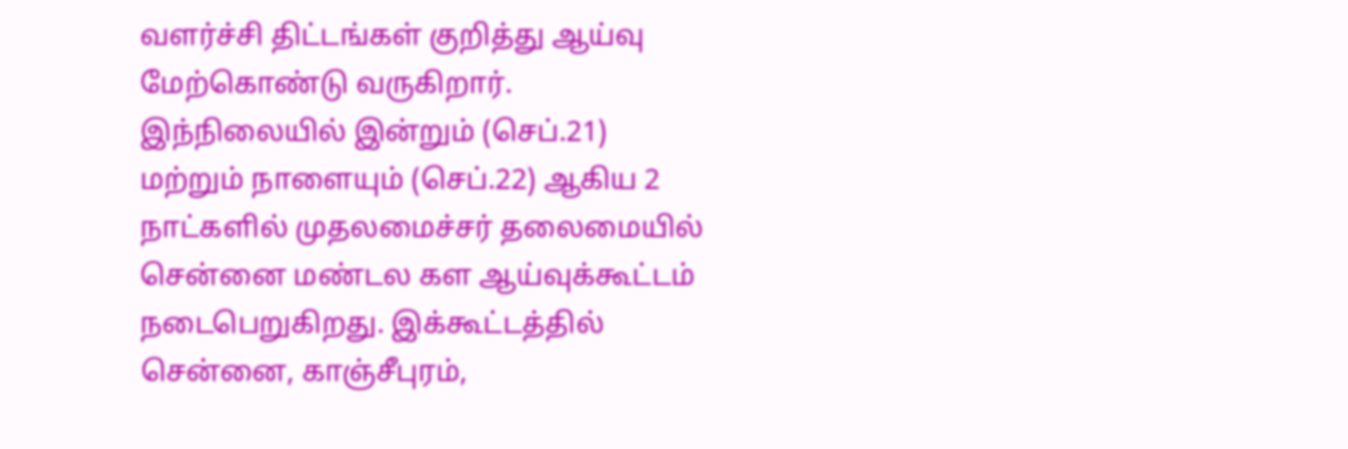வளர்ச்சி திட்டங்கள் குறித்து ஆய்வு மேற்கொண்டு வருகிறார். இந்நிலையில் இன்றும் (செப்.21) மற்றும் நாளையும் (செப்.22) ஆகிய 2 நாட்களில் முதலமைச்சர் தலைமையில் சென்னை மண்டல கள ஆய்வுக்கூட்டம் நடைபெறுகிறது. இக்கூட்டத்தில் சென்னை, காஞ்சீபுரம்,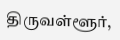திருவள்ளூர்,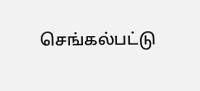செங்கல்பட்டு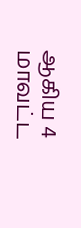ஆகிய 4 மாவட்ட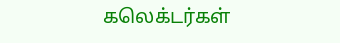கலெக்டர்கள்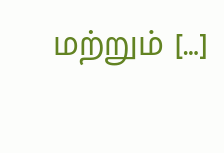மற்றும் […]